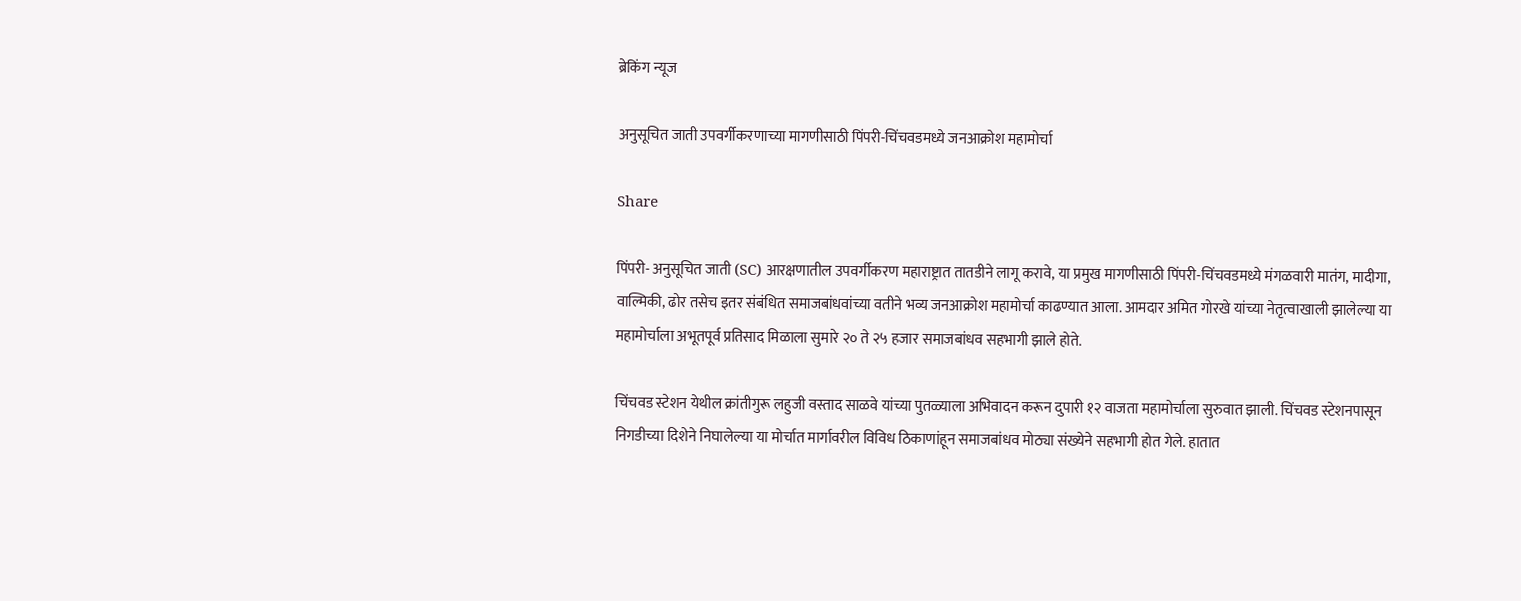ब्रेकिंग न्यूज

अनुसूचित जाती उपवर्गीकरणाच्या मागणीसाठी पिंपरी-चिंचवडमध्ये जनआक्रोश महामोर्चा

Share

पिंपरी- अनुसूचित जाती (SC) आरक्षणातील उपवर्गीकरण महाराष्ट्रात तातडीने लागू करावे, या प्रमुख मागणीसाठी पिंपरी-चिंचवडमध्ये मंगळवारी मातंग, मादीगा, वाल्मिकी, ढोर तसेच इतर संबंधित समाजबांधवांच्या वतीने भव्य जनआक्रोश महामोर्चा काढण्यात आला. आमदार अमित गोरखे यांच्या नेतृत्वाखाली झालेल्या या महामोर्चाला अभूतपूर्व प्रतिसाद मिळाला सुमारे २० ते २५ हजार समाजबांधव सहभागी झाले होते.

चिंचवड स्टेशन येथील क्रांतीगुरू लहुजी वस्ताद साळवे यांच्या पुतळ्याला अभिवादन करून दुपारी १२ वाजता महामोर्चाला सुरुवात झाली. चिंचवड स्टेशनपासून निगडीच्या दिशेने निघालेल्या या मोर्चात मार्गावरील विविध ठिकाणांहून समाजबांधव मोठ्या संख्येने सहभागी होत गेले. हातात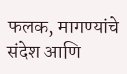फलक, मागण्यांचे संदेश आणि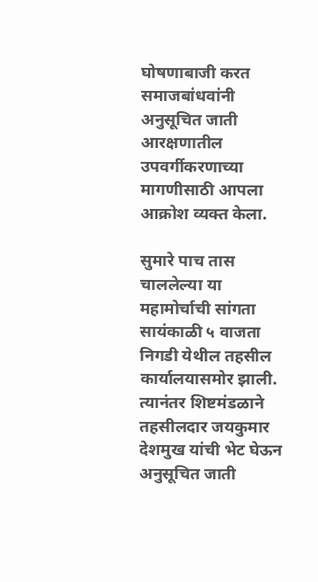घोषणाबाजी करत समाजबांधवांनी अनुसूचित जाती आरक्षणातील उपवर्गीकरणाच्या मागणीसाठी आपला आक्रोश व्यक्त केला.

सुमारे पाच तास चाललेल्या या महामोर्चाची सांगता सायंकाळी ५ वाजता निगडी येथील तहसील कार्यालयासमोर झाली. त्यानंतर शिष्टमंडळाने तहसीलदार जयकुमार देशमुख यांची भेट घेऊन अनुसूचित जाती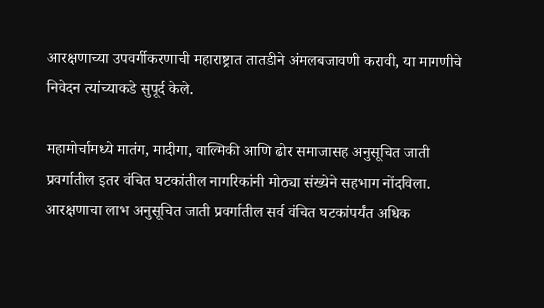आरक्षणाच्या उपवर्गीकरणाची महाराष्ट्रात तातडीने अंमलबजावणी करावी, या मागणीचे निवेदन त्यांच्याकडे सुपूर्द केले.

महामोर्चामध्ये मातंग, मादीगा, वाल्मिकी आणि ढोर समाजासह अनुसूचित जाती प्रवर्गातील इतर वंचित घटकांतील नागरिकांनी मोठ्या संख्येने सहभाग नोंदविला. आरक्षणाचा लाभ अनुसूचित जाती प्रवर्गातील सर्व वंचित घटकांपर्यंत अधिक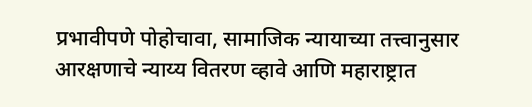प्रभावीपणे पोहोचावा, सामाजिक न्यायाच्या तत्त्वानुसार आरक्षणाचे न्याय्य वितरण व्हावे आणि महाराष्ट्रात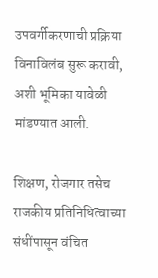उपवर्गीकरणाची प्रक्रिया विनाविलंब सुरू करावी, अशी भूमिका यावेळी मांडण्यात आली.

शिक्षण, रोजगार तसेच राजकीय प्रतिनिधित्वाच्या संधींपासून वंचित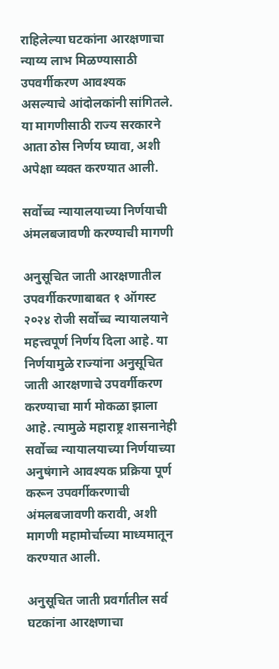राहिलेल्या घटकांना आरक्षणाचा न्याय्य लाभ मिळण्यासाठी उपवर्गीकरण आवश्यक असल्याचे आंदोलकांनी सांगितले. या मागणीसाठी राज्य सरकारने आता ठोस निर्णय घ्यावा, अशी अपेक्षा व्यक्त करण्यात आली.

सर्वोच्च न्यायालयाच्या निर्णयाची अंमलबजावणी करण्याची मागणी

अनुसूचित जाती आरक्षणातील उपवर्गीकरणाबाबत १ ऑगस्ट २०२४ रोजी सर्वोच्च न्यायालयाने महत्त्वपूर्ण निर्णय दिला आहे. या निर्णयामुळे राज्यांना अनुसूचित जाती आरक्षणाचे उपवर्गीकरण करण्याचा मार्ग मोकळा झाला आहे. त्यामुळे महाराष्ट्र शासनानेही सर्वोच्च न्यायालयाच्या निर्णयाच्या अनुषंगाने आवश्यक प्रक्रिया पूर्ण करून उपवर्गीकरणाची अंमलबजावणी करावी, अशी मागणी महामोर्चाच्या माध्यमातून करण्यात आली.

अनुसूचित जाती प्रवर्गातील सर्व घटकांना आरक्षणाचा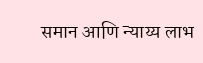समान आणि न्याय्य लाभ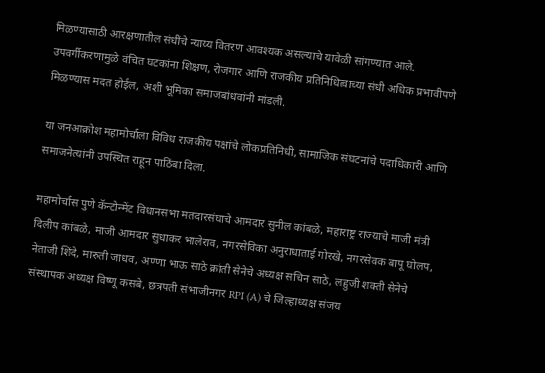मिळण्यासाठी आरक्षणातील संधींचे न्याय्य वितरण आवश्यक असल्याचे यावेळी सांगण्यात आले. उपवर्गीकरणामुळे वंचित घटकांना शिक्षण, रोजगार आणि राजकीय प्रतिनिधित्वाच्या संधी अधिक प्रभावीपणे मिळण्यास मदत होईल, अशी भूमिका समाजबांधवांनी मांडली.

या जनआक्रोश महामोर्चाला विविध राजकीय पक्षांचे लोकप्रतिनिधी, सामाजिक संघटनांचे पदाधिकारी आणि समाजनेत्यांनी उपस्थित राहून पाठिंबा दिला.

महामोर्चास पुणे कॅन्टोन्मेंट विधानसभा मतदारसंघाचे आमदार सुनील कांबळे, महाराष्ट्र राज्याचे माजी मंत्री दिलीप कांबळे, माजी आमदार सुधाकर भालेराव, नगरसेविका अनुराधाताई गोरखे, नगरसेवक बापू घोलप, नेताजी शिंदे, मारुती जाधव, अण्णा भाऊ साठे क्रांती सेनेचे अध्यक्ष सचिन साठे, लहुजी शक्ती सेनेचे संस्थापक अध्यक्ष विष्णू कसबे, छत्रपती संभाजीनगर RPI (A) चे जिल्हाध्यक्ष संजय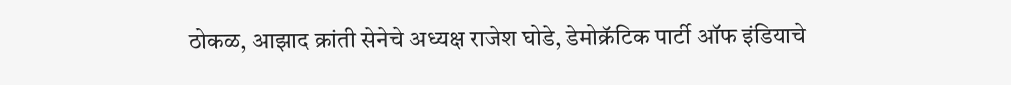ठोकळ, आझाद क्रांती सेनेचे अध्यक्ष राजेश घोडे, डेमोक्रॅटिक पार्टी ऑफ इंडियाचे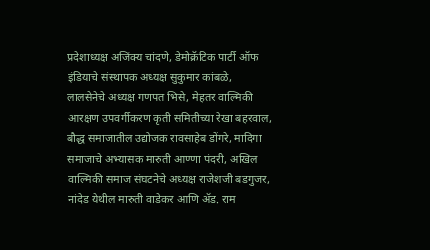प्रदेशाध्यक्ष अजिंक्य चांदणे, डेमोक्रॅटिक पार्टी ऑफ इंडियाचे संस्थापक अध्यक्ष सुकुमार कांबळे, लालसेनेचे अध्यक्ष गणपत भिसे, मेहतर वाल्मिकी आरक्षण उपवर्गीकरण कृती समितीच्या रेखा बहरवाल, बौद्ध समाजातील उद्योजक रावसाहेब डोंगरे, मादिगा समाजाचे अभ्यासक मारुती आण्णा पंदरी, अखिल वाल्मिकी समाज संघटनेचे अध्यक्ष राजेशजी बडगुजर, नांदेड येथील मारुती वाडेकर आणि ॲड. राम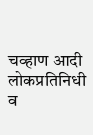चव्हाण आदी लोकप्रतिनिधी व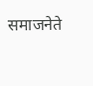समाजनेते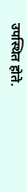उपस्थित होते.